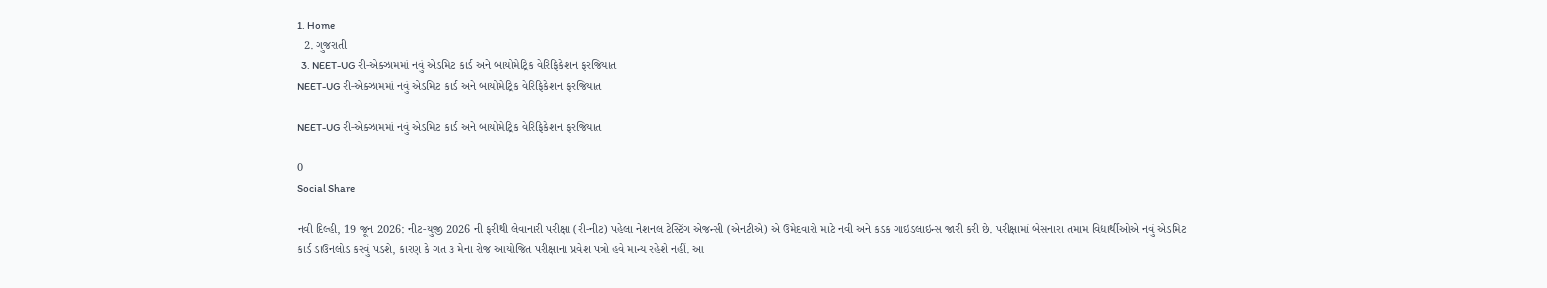1. Home
  2. ગુજરાતી
  3. NEET-UG રી-એક્ઝામમાં નવું એડમિટ કાર્ડ અને બાયોમેટ્રિક વેરિફિકેશન ફરજિયાત
NEET-UG રી-એક્ઝામમાં નવું એડમિટ કાર્ડ અને બાયોમેટ્રિક વેરિફિકેશન ફરજિયાત

NEET-UG રી-એક્ઝામમાં નવું એડમિટ કાર્ડ અને બાયોમેટ્રિક વેરિફિકેશન ફરજિયાત

0
Social Share

નવી દિલ્હી, 19 જૂન 2026: નીટ-યુજી 2026 ની ફરીથી લેવાનારી પરીક્ષા (રી-નીટ) પહેલા નેશનલ ટેસ્ટિંગ એજન્સી (એનટીએ) એ ઉમેદવારો માટે નવી અને કડક ગાઇડલાઇન્સ જારી કરી છે. પરીક્ષામાં બેસનારા તમામ વિદ્યાર્થીઓએ નવું એડમિટ કાર્ડ ડાઉનલોડ કરવું પડશે, કારણ કે ગત ૩ મેના રોજ આયોજિત પરીક્ષાના પ્રવેશ પત્રો હવે માન્ય રહેશે નહીં. આ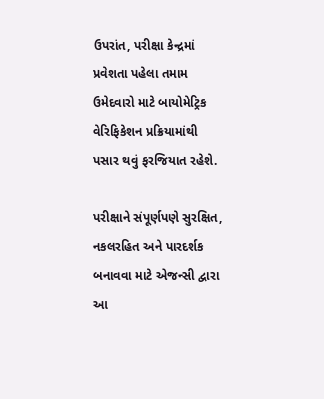ઉપરાંત, પરીક્ષા કેન્દ્રમાં પ્રવેશતા પહેલા તમામ ઉમેદવારો માટે બાયોમેટ્રિક વેરિફિકેશન પ્રક્રિયામાંથી પસાર થવું ફરજિયાત રહેશે.

પરીક્ષાને સંપૂર્ણપણે સુરક્ષિત, નકલરહિત અને પારદર્શક બનાવવા માટે એજન્સી દ્વારા આ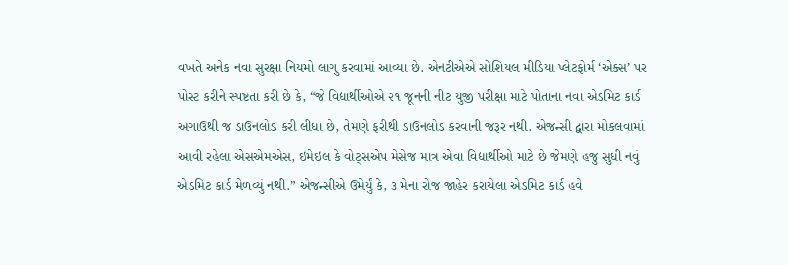વખતે અનેક નવા સુરક્ષા નિયમો લાગુ કરવામાં આવ્યા છે. એનટીએએ સોશિયલ મીડિયા પ્લેટફોર્મ ‘એક્સ’ પર પોસ્ટ કરીને સ્પષ્ટતા કરી છે કે, “જે વિદ્યાર્થીઓએ ૨૧ જૂનની નીટ યુજી પરીક્ષા માટે પોતાના નવા એડમિટ કાર્ડ અગાઉથી જ ડાઉનલોડ કરી લીધા છે, તેમણે ફરીથી ડાઉનલોડ કરવાની જરૂર નથી. એજન્સી દ્વારા મોકલવામાં આવી રહેલા એસએમએસ, ઇમેઇલ કે વોટ્સએપ મેસેજ માત્ર એવા વિદ્યાર્થીઓ માટે છે જેમણે હજુ સુધી નવું એડમિટ કાર્ડ મેળવ્યું નથી.” એજન્સીએ ઉમેર્યું કે, ૩ મેના રોજ જાહેર કરાયેલા એડમિટ કાર્ડ હવે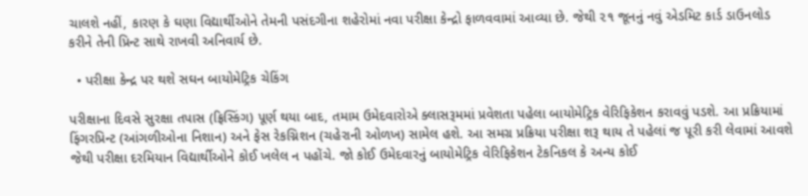ચાલશે નહીં, કારણ કે ઘણા વિદ્યાર્થીઓને તેમની પસંદગીના શહેરોમાં નવા પરીક્ષા કેન્દ્રો ફાળવવામાં આવ્યા છે. જેથી ૨૧ જૂનનું નવું એડમિટ કાર્ડ ડાઉનલોડ કરીને તેની પ્રિન્ટ સાથે રાખવી અનિવાર્ય છે.

  • પરીક્ષા કેન્દ્ર પર થશે સઘન બાયોમેટ્રિક ચેકિંગ

પરીક્ષાના દિવસે સુરક્ષા તપાસ (ફ્રિસ્કિંગ) પૂર્ણ થયા બાદ, તમામ ઉમેદવારોએ ક્લાસરૂમમાં પ્રવેશતા પહેલા બાયોમેટ્રિક વેરિફિકેશન કરાવવું પડશે. આ પ્રક્રિયામાં ફિંગરપ્રિન્ટ (આંગળીઓના નિશાન) અને ફેસ રેકગ્નિશન (ચહેરાની ઓળખ) સામેલ હશે. આ સમગ્ર પ્રક્રિયા પરીક્ષા શરૂ થાય તે પહેલાં જ પૂરી કરી લેવામાં આવશે જેથી પરીક્ષા દરમિયાન વિદ્યાર્થીઓને કોઈ ખલેલ ન પહોંચે. જો કોઈ ઉમેદવારનું બાયોમેટ્રિક વેરિફિકેશન ટેકનિકલ કે અન્ય કોઈ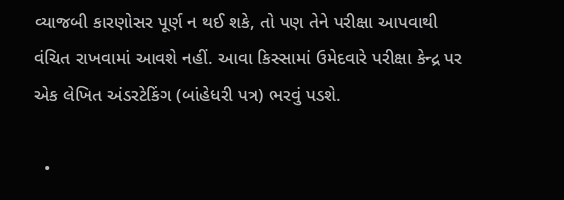વ્યાજબી કારણોસર પૂર્ણ ન થઈ શકે, તો પણ તેને પરીક્ષા આપવાથી વંચિત રાખવામાં આવશે નહીં. આવા કિસ્સામાં ઉમેદવારે પરીક્ષા કેન્દ્ર પર એક લેખિત અંડરટેકિંગ (બાંહેધરી પત્ર) ભરવું પડશે.

  •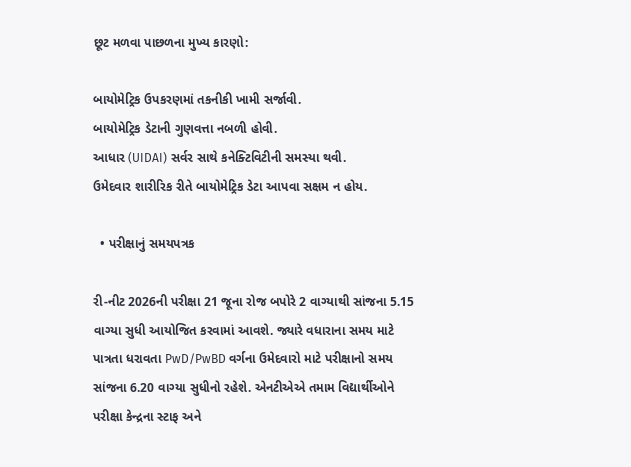છૂટ મળવા પાછળના મુખ્ય કારણો:

બાયોમેટ્રિક ઉપકરણમાં તકનીકી ખામી સર્જાવી.
બાયોમેટ્રિક ડેટાની ગુણવત્તા નબળી હોવી.
આધાર (UIDAI) સર્વર સાથે કનેક્ટિવિટીની સમસ્યા થવી.
ઉમેદવાર શારીરિક રીતે બાયોમેટ્રિક ડેટા આપવા સક્ષમ ન હોય.

  • પરીક્ષાનું સમયપત્રક

રી-નીટ 2026ની પરીક્ષા 21 જૂના રોજ બપોરે 2 વાગ્યાથી સાંજના 5.15 વાગ્યા સુધી આયોજિત કરવામાં આવશે. જ્યારે વધારાના સમય માટે પાત્રતા ધરાવતા PwD/PwBD વર્ગના ઉમેદવારો માટે પરીક્ષાનો સમય સાંજના 6.20 વાગ્યા સુધીનો રહેશે. એનટીએએ તમામ વિદ્યાર્થીઓને પરીક્ષા કેન્દ્રના સ્ટાફ અને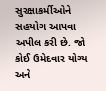સુરક્ષાકર્મીઓને સહયોગ આપવા અપીલ કરી છે. જો કોઈ ઉમેદવાર યોગ્ય અને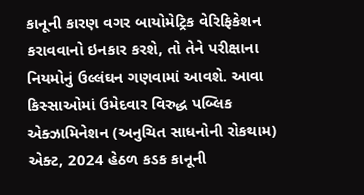કાનૂની કારણ વગર બાયોમેટ્રિક વેરિફિકેશન કરાવવાનો ઇનકાર કરશે, તો તેને પરીક્ષાના નિયમોનું ઉલ્લંઘન ગણવામાં આવશે. આવા કિસ્સાઓમાં ઉમેદવાર વિરુદ્ધ પબ્લિક એક્ઝામિનેશન (અનુચિત સાધનોની રોકથામ) એક્ટ, 2024 હેઠળ કડક કાનૂની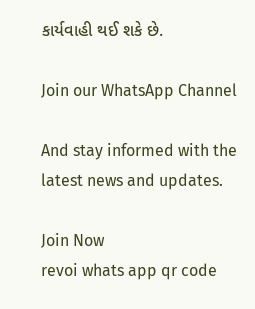કાર્યવાહી થઈ શકે છે.

Join our WhatsApp Channel

And stay informed with the latest news and updates.

Join Now
revoi whats app qr code